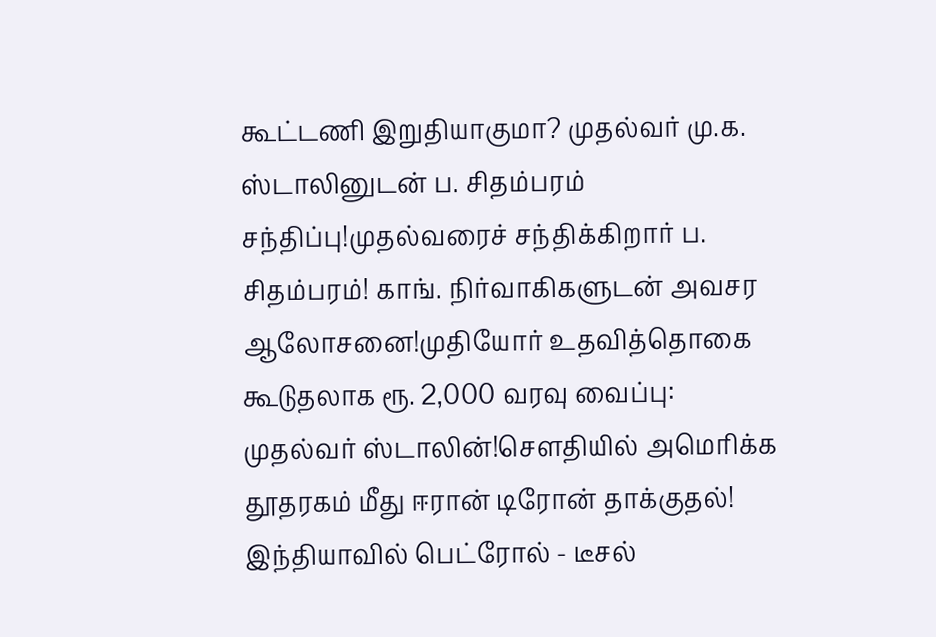கூட்டணி இறுதியாகுமா? முதல்வர் மு.க. ஸ்டாலினுடன் ப. சிதம்பரம் சந்திப்பு!முதல்வரைச் சந்திக்கிறார் ப. சிதம்பரம்! காங். நிர்வாகிகளுடன் அவசர ஆலோசனை!முதியோர் உதவித்தொகை கூடுதலாக ரூ. 2,000 வரவு வைப்பு: முதல்வர் ஸ்டாலின்!சௌதியில் அமெரிக்க தூதரகம் மீது ஈரான் டிரோன் தாக்குதல்! இந்தியாவில் பெட்ரோல் - டீசல்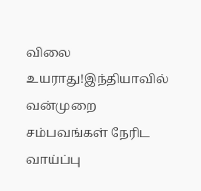விலை உயராது!இந்தியாவில் வன்முறை சம்பவங்கள் நேரிட வாய்ப்பு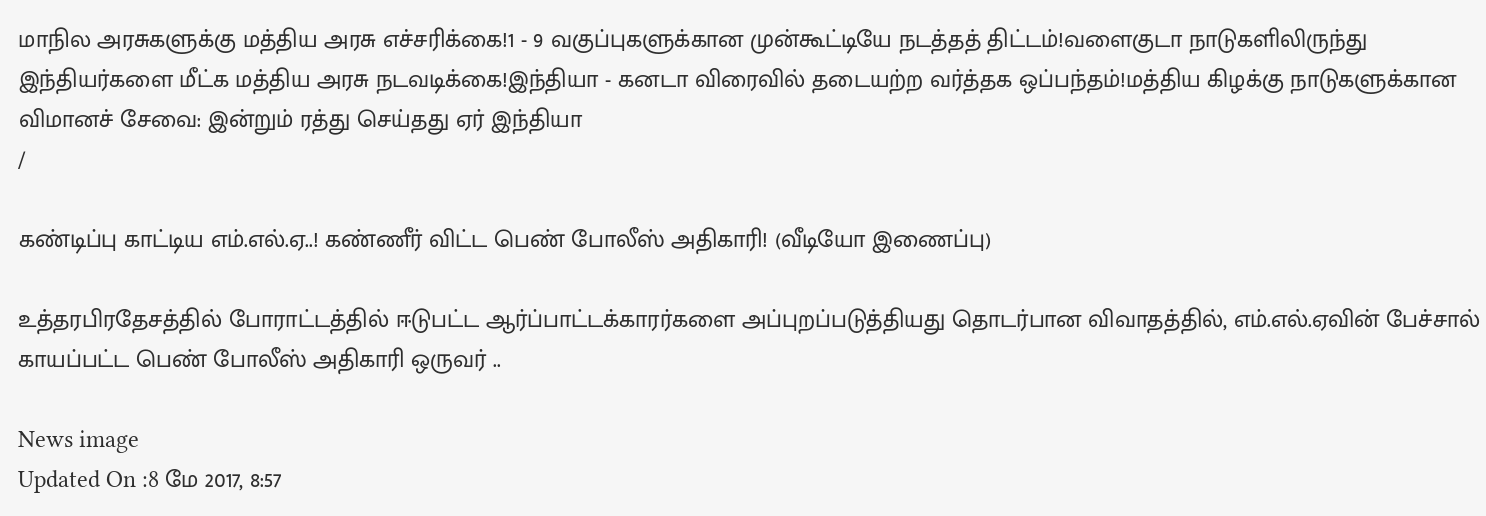மாநில அரசுகளுக்கு மத்திய அரசு எச்சரிக்கை!1 - 9 வகுப்புகளுக்கான முன்கூட்டியே நடத்தத் திட்டம்!வளைகுடா நாடுகளிலிருந்து இந்தியர்களை மீட்க மத்திய அரசு நடவடிக்கை!இந்தியா - கனடா விரைவில் தடையற்ற வர்த்தக ஒப்பந்தம்!மத்திய கிழக்கு நாடுகளுக்கான விமானச் சேவை: இன்றும் ரத்து செய்தது ஏர் இந்தியா
/

கண்டிப்பு காட்டிய எம்.எல்.ஏ..! கண்ணீர் விட்ட பெண் போலீஸ் அதிகாரி! (வீடியோ இணைப்பு)

உத்தரபிரதேசத்தில் போராட்டத்தில் ஈடுபட்ட ஆர்ப்பாட்டக்காரர்களை அப்புறப்படுத்தியது தொடர்பான விவாதத்தில், எம்.எல்.ஏவின் பேச்சால் காயப்பட்ட பெண் போலீஸ் அதிகாரி ஒருவர் ..

News image
Updated On :8 மே 2017, 8:57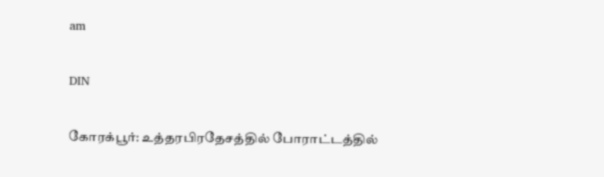am

DIN

கோரக்பூர்: உத்தரபிரதேசத்தில் போராட்டத்தில்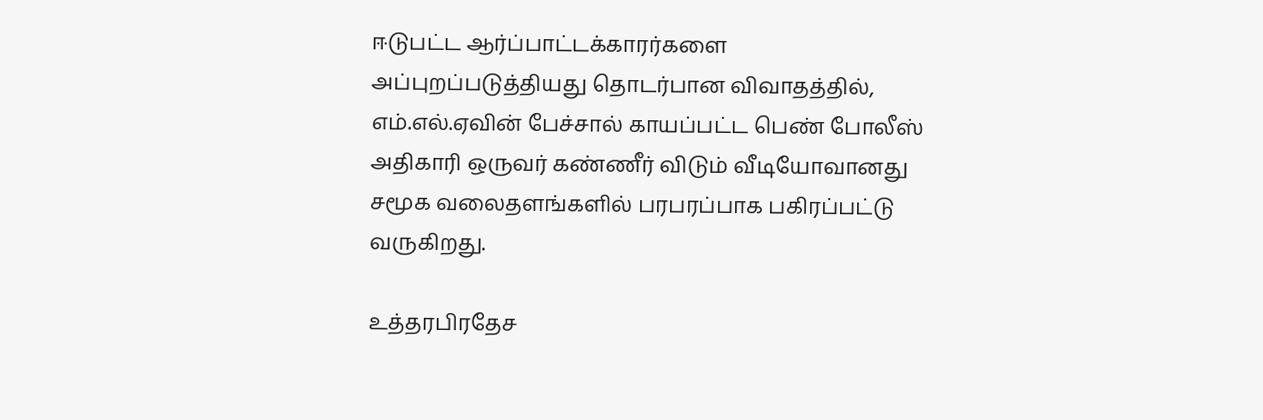ஈடுபட்ட ஆர்ப்பாட்டக்காரர்களை அப்புறப்படுத்தியது தொடர்பான விவாதத்தில், எம்.எல்.ஏவின் பேச்சால் காயப்பட்ட பெண் போலீஸ் அதிகாரி ஒருவர் கண்ணீர் விடும் வீடியோவானது சமூக வலைதளங்களில் பரபரப்பாக பகிரப்பட்டு வருகிறது.

உத்தரபிரதேச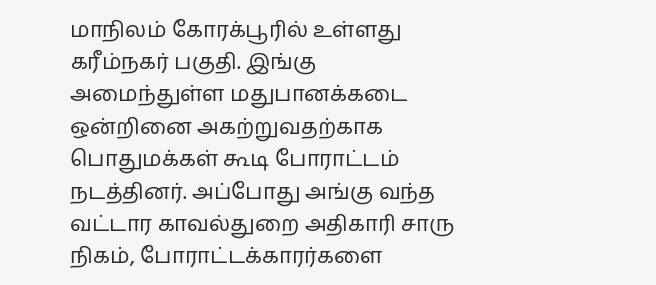மாநிலம் கோரக்பூரில் உள்ளது கரீம்நகர் பகுதி. இங்கு அமைந்துள்ள மதுபானக்கடை ஒன்றினை அகற்றுவதற்காக பொதுமக்கள் கூடி போராட்டம் நடத்தினர். அப்போது அங்கு வந்த வட்டார காவல்துறை அதிகாரி சாரு நிகம், போராட்டக்காரர்களை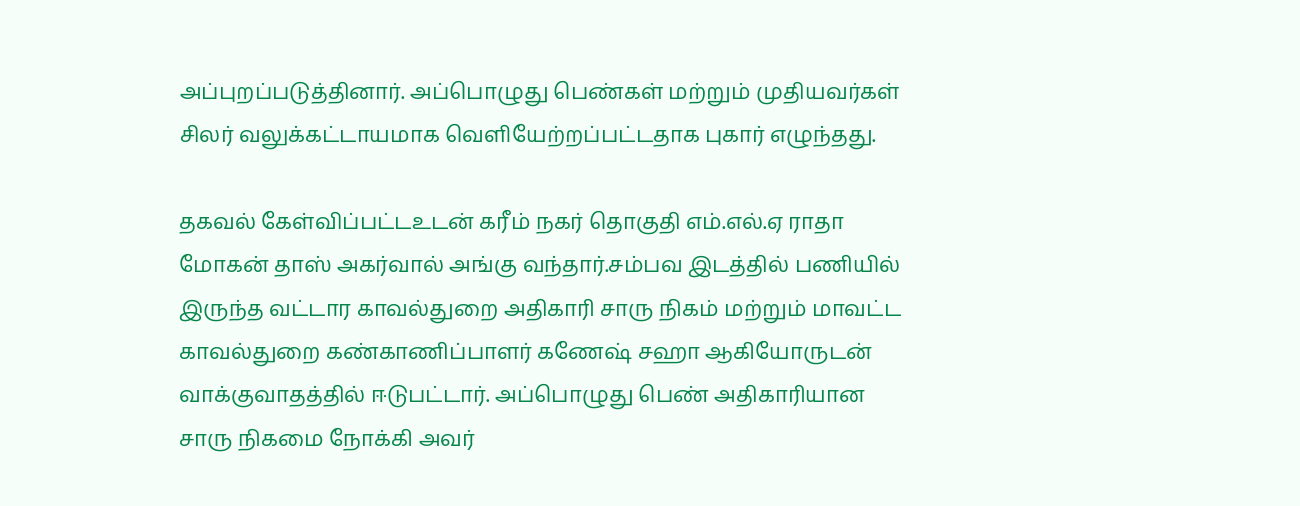அப்புறப்படுத்தினார். அப்பொழுது பெண்கள் மற்றும் முதியவர்கள்  சிலர் வலுக்கட்டாயமாக வெளியேற்றப்பட்டதாக புகார் எழுந்தது.

தகவல் கேள்விப்பட்டஉடன் கரீம் நகர் தொகுதி எம்.எல்.ஏ ராதா மோகன் தாஸ் அகர்வால் அங்கு வந்தார்.சம்பவ இடத்தில் பணியில் இருந்த வட்டார காவல்துறை அதிகாரி சாரு நிகம் மற்றும் மாவட்ட காவல்துறை கண்காணிப்பாளர் கணேஷ் சஹா ஆகியோருடன் வாக்குவாதத்தில் ஈடுபட்டார். அப்பொழுது பெண் அதிகாரியான சாரு நிகமை நோக்கி அவர்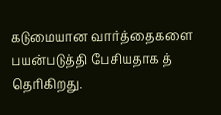கடுமையான வார்த்தைகளை பயன்படுத்தி பேசியதாக த் தெரிகிறது.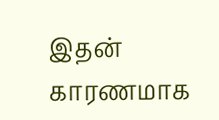இதன் காரணமாக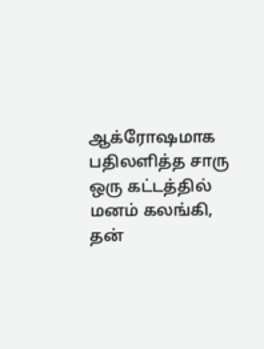ஆக்ரோஷமாக பதிலளித்த சாரு ஒரு கட்டத்தில் மனம் கலங்கி, தன்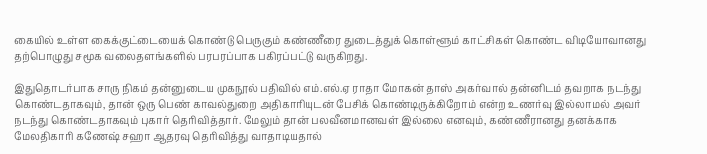கையில் உள்ள கைக்குட்டையைக் கொண்டு பெருகும் கண்ணீரை துடைத்துக் கொள்ளூம் காட்சிகள் கொண்ட விடியோவானது தற்பொழுது சமூக வலைதளங்களில் பரபரப்பாக பகிரப்பட்டு வருகிறது.

இதுதொடர்பாக சாரு நிகம் தன்னுடைய முகநூல் பதிவில் எம்.எல்.ஏ ராதா மோகன் தாஸ் அகர்வால் தன்னிடம் தவறாக நடந்து கொண்டதாகவும், தான் ஒரு பெண் காவல்துறை அதிகாரியுடன் பேசிக் கொண்டிருக்கிறோம் என்ற உணர்வு இல்லாமல் அவர் நடந்து கொண்டதாகவும் புகார் தெரிவித்தார். மேலும் தான் பலவீனமானவள் இல்லை எனவும், கண்ணீரானது தனக்காக மேலதிகாரி கணேஷ் சஹா ஆதரவு தெரிவித்து வாதாடியதால்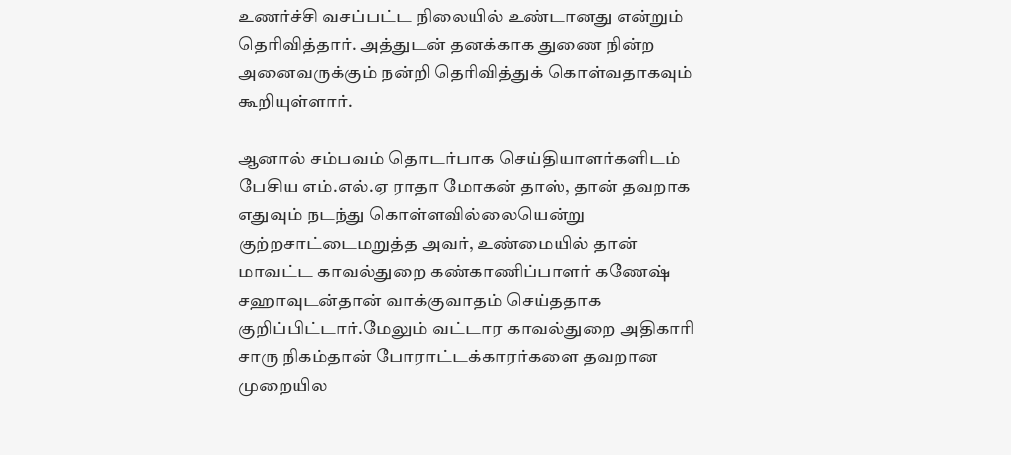உணர்ச்சி வசப்பட்ட நிலையில் உண்டானது என்றும் தெரிவித்தார். அத்துடன் தனக்காக துணை நின்ற அனைவருக்கும் நன்றி தெரிவித்துக் கொள்வதாகவும் கூறியுள்ளார்.

ஆனால் சம்பவம் தொடர்பாக செய்தியாளர்களிடம் பேசிய எம்.எல்.ஏ ராதா மோகன் தாஸ், தான் தவறாக எதுவும் நடந்து கொள்ளவில்லையென்று குற்றசாட்டைமறுத்த அவர், உண்மையில் தான் மாவட்ட காவல்துறை கண்காணிப்பாளர் கணேஷ் சஹாவுடன்தான் வாக்குவாதம் செய்ததாக குறிப்பிட்டார்.மேலும் வட்டார காவல்துறை அதிகாரி சாரு நிகம்தான் போராட்டக்காரர்களை தவறான முறையில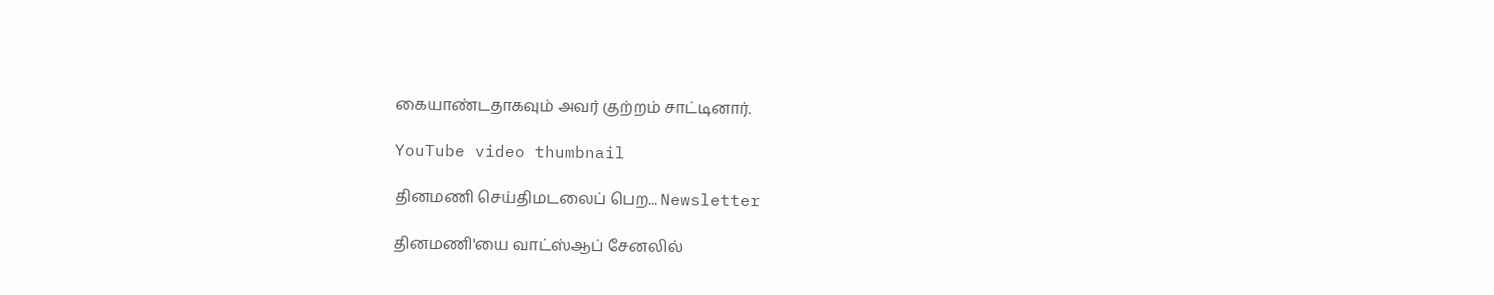கையாண்டதாகவும் அவர் குற்றம் சாட்டினார்.

YouTube video thumbnail

தினமணி செய்திமடலைப் பெற... Newsletter

தினமணி'யை வாட்ஸ்ஆப் சேனலில்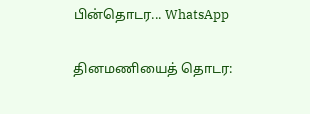பின்தொடர... WhatsApp

தினமணியைத் தொடர: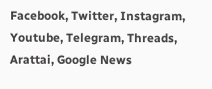Facebook, Twitter, Instagram, Youtube, Telegram, Threads, Arattai, Google News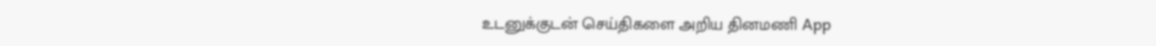உடனுக்குடன் செய்திகளை அறிய தினமணி App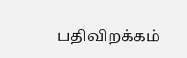பதிவிறக்கம்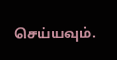செய்யவும்.